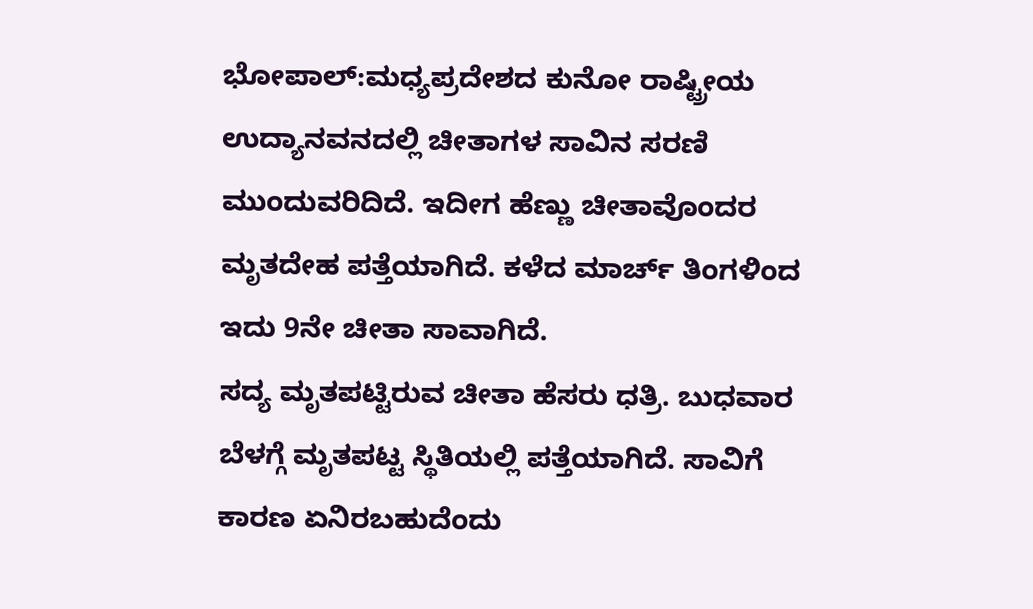ಭೋಪಾಲ್:ಮಧ್ಯಪ್ರದೇಶದ ಕುನೋ ರಾಷ್ಟ್ರೀಯ ಉದ್ಯಾನವನದಲ್ಲಿ ಚೀತಾಗಳ ಸಾವಿನ ಸರಣಿ ಮುಂದುವರಿದಿದೆ. ಇದೀಗ ಹೆಣ್ಣು ಚೀತಾವೊಂದರ ಮೃತದೇಹ ಪತ್ತೆಯಾಗಿದೆ. ಕಳೆದ ಮಾರ್ಚ್ ತಿಂಗಳಿಂದ ಇದು 9ನೇ ಚೀತಾ ಸಾವಾಗಿದೆ.
ಸದ್ಯ ಮೃತಪಟ್ಟಿರುವ ಚೀತಾ ಹೆಸರು ಧತ್ರಿ. ಬುಧವಾರ ಬೆಳಗ್ಗೆ ಮೃತಪಟ್ಟ ಸ್ಥಿತಿಯಲ್ಲಿ ಪತ್ತೆಯಾಗಿದೆ. ಸಾವಿಗೆ ಕಾರಣ ಏನಿರಬಹುದೆಂದು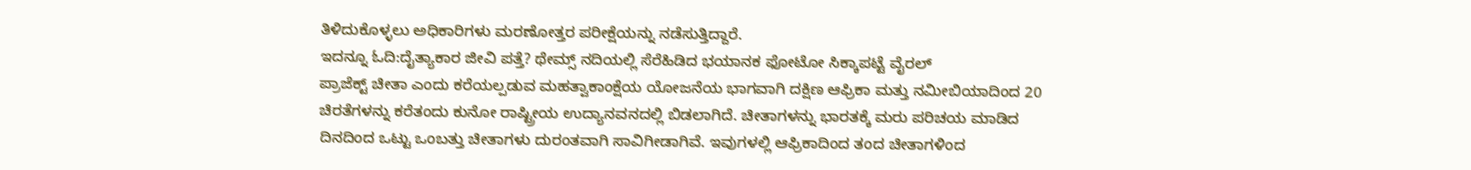ತಿಳಿದುಕೊಳ್ಳಲು ಅಧಿಕಾರಿಗಳು ಮರಣೋತ್ತರ ಪರೀಕ್ಷೆಯನ್ನು ನಡೆಸುತ್ತಿದ್ದಾರೆ.
ಇದನ್ನೂ ಓದಿ:ದೈತ್ಯಾಕಾರ ಜೀವಿ ಪತ್ತೆ? ಥೇಮ್ಸ್ ನದಿಯಲ್ಲಿ ಸೆರೆಹಿಡಿದ ಭಯಾನಕ ಫೋಟೋ ಸಿಕ್ಕಾಪಟ್ಟೆ ವೈರಲ್
ಪ್ರಾಜೆಕ್ಟ್ ಚೀತಾ ಎಂದು ಕರೆಯಲ್ಪಡುವ ಮಹತ್ವಾಕಾಂಕ್ಷೆಯ ಯೋಜನೆಯ ಭಾಗವಾಗಿ ದಕ್ಷಿಣ ಆಫ್ರಿಕಾ ಮತ್ತು ನಮೀಬಿಯಾದಿಂದ 20 ಚಿರತೆಗಳನ್ನು ಕರೆತಂದು ಕುನೋ ರಾಷ್ಟ್ರೀಯ ಉದ್ಯಾನವನದಲ್ಲಿ ಬಿಡಲಾಗಿದೆ. ಚೀತಾಗಳನ್ನು ಭಾರತಕ್ಕೆ ಮರು ಪರಿಚಯ ಮಾಡಿದ ದಿನದಿಂದ ಒಟ್ಟು ಒಂಬತ್ತು ಚೀತಾಗಳು ದುರಂತವಾಗಿ ಸಾವಿಗೀಡಾಗಿವೆ. ಇವುಗಳಲ್ಲಿ ಆಫ್ರಿಕಾದಿಂದ ತಂದ ಚೀತಾಗಳಿಂದ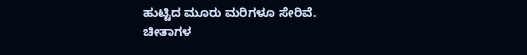ಹುಟ್ಟಿದ ಮೂರು ಮರಿಗಳೂ ಸೇರಿವೆ.
ಚೀತಾಗಳ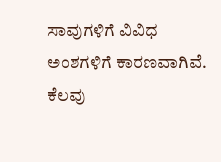ಸಾವುಗಳಿಗೆ ವಿವಿಧ ಅಂಶಗಳಿಗೆ ಕಾರಣವಾಗಿವೆ. ಕೆಲವು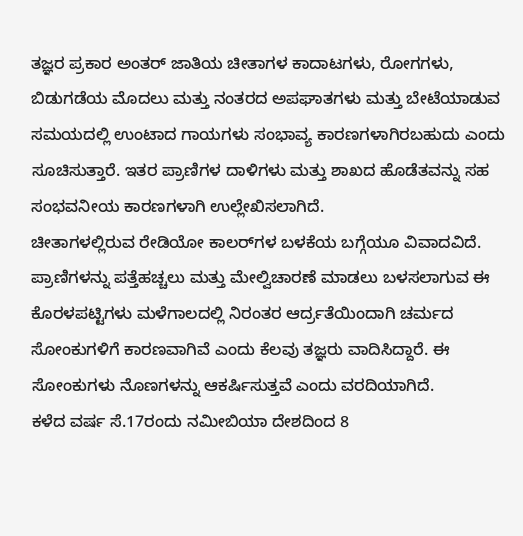ತಜ್ಞರ ಪ್ರಕಾರ ಅಂತರ್ ಜಾತಿಯ ಚೀತಾಗಳ ಕಾದಾಟಗಳು, ರೋಗಗಳು, ಬಿಡುಗಡೆಯ ಮೊದಲು ಮತ್ತು ನಂತರದ ಅಪಘಾತಗಳು ಮತ್ತು ಬೇಟೆಯಾಡುವ ಸಮಯದಲ್ಲಿ ಉಂಟಾದ ಗಾಯಗಳು ಸಂಭಾವ್ಯ ಕಾರಣಗಳಾಗಿರಬಹುದು ಎಂದು ಸೂಚಿಸುತ್ತಾರೆ. ಇತರ ಪ್ರಾಣಿಗಳ ದಾಳಿಗಳು ಮತ್ತು ಶಾಖದ ಹೊಡೆತವನ್ನು ಸಹ ಸಂಭವನೀಯ ಕಾರಣಗಳಾಗಿ ಉಲ್ಲೇಖಿಸಲಾಗಿದೆ.
ಚೀತಾಗಳಲ್ಲಿರುವ ರೇಡಿಯೋ ಕಾಲರ್‌ಗಳ ಬಳಕೆಯ ಬಗ್ಗೆಯೂ ವಿವಾದವಿದೆ. ಪ್ರಾಣಿಗಳನ್ನು ಪತ್ತೆಹಚ್ಚಲು ಮತ್ತು ಮೇಲ್ವಿಚಾರಣೆ ಮಾಡಲು ಬಳಸಲಾಗುವ ಈ ಕೊರಳಪಟ್ಟಿಗಳು ಮಳೆಗಾಲದಲ್ಲಿ ನಿರಂತರ ಆರ್ದ್ರತೆಯಿಂದಾಗಿ ಚರ್ಮದ ಸೋಂಕುಗಳಿಗೆ ಕಾರಣವಾಗಿವೆ ಎಂದು ಕೆಲವು ತಜ್ಞರು ವಾದಿಸಿದ್ದಾರೆ. ಈ ಸೋಂಕುಗಳು ನೊಣಗಳನ್ನು ಆಕರ್ಷಿಸುತ್ತವೆ ಎಂದು ವರದಿಯಾಗಿದೆ.
ಕಳೆದ ವರ್ಷ ಸೆ.17ರಂದು ನಮೀಬಿಯಾ ದೇಶದಿಂದ 8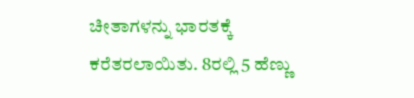ಚೀತಾಗಳನ್ನು ಭಾರತಕ್ಕೆ ಕರೆತರಲಾಯಿತು. 8ರಲ್ಲಿ 5 ಹೆಣ್ಣು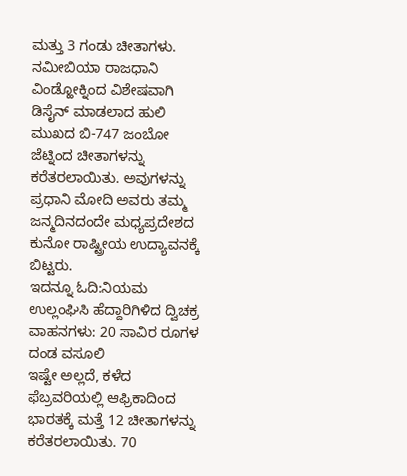ಮತ್ತು 3 ಗಂಡು ಚೀತಾಗಳು. ನಮೀಬಿಯಾ ರಾಜಧಾನಿ ವಿಂಡ್ಹೋಕ್ನಿಂದ ವಿಶೇಷವಾಗಿ ಡಿಸೈನ್ ಮಾಡಲಾದ ಹುಲಿ ಮುಖದ ಬಿ-747 ಜಂಬೋ ಜೆಟ್ನಿಂದ ಚೀತಾಗಳನ್ನು ಕರೆತರಲಾಯಿತು. ಅವುಗಳನ್ನು ಪ್ರಧಾನಿ ಮೋದಿ ಅವರು ತಮ್ಮ ಜನ್ಮದಿನದಂದೇ ಮಧ್ಯಪ್ರದೇಶದ ಕುನೋ ರಾಷ್ಟ್ರೀಯ ಉದ್ಯಾವನಕ್ಕೆ ಬಿಟ್ಟರು.
ಇದನ್ನೂ ಓದಿ:ನಿಯಮ ಉಲ್ಲಂಘಿಸಿ ಹೆದ್ದಾರಿಗಿಳಿದ ದ್ವಿಚಕ್ರ ವಾಹನಗಳು: 20 ಸಾವಿರ ರೂಗಳ ದಂಡ ವಸೂಲಿ
ಇಷ್ಟೇ ಅಲ್ಲದೆ, ಕಳೆದ ಫೆಬ್ರವರಿಯಲ್ಲಿ ಆಫ್ರಿಕಾದಿಂದ ಭಾರತಕ್ಕೆ ಮತ್ತೆ 12 ಚೀತಾಗಳನ್ನು ಕರೆತರಲಾಯಿತು. 70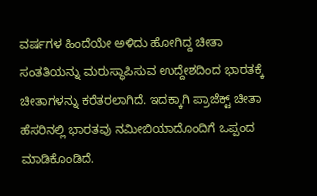ವರ್ಷಗಳ ಹಿಂದೆಯೇ ಅಳಿದು ಹೋಗಿದ್ದ ಚೀತಾ ಸಂತತಿಯನ್ನು ಮರುಸ್ಥಾಪಿಸುವ ಉದ್ದೇಶದಿಂದ ಭಾರತಕ್ಕೆ ಚೀತಾಗಳನ್ನು ಕರೆತರಲಾಗಿದೆ. ಇದಕ್ಕಾಗಿ ಪ್ರಾಜೆಕ್ಟ್ ಚೀತಾ ಹೆಸರಿನಲ್ಲಿ ಭಾರತವು ನಮೀಬಿಯಾದೊಂದಿಗೆ ಒಪ್ಪಂದ ಮಾಡಿಕೊಂಡಿದೆ.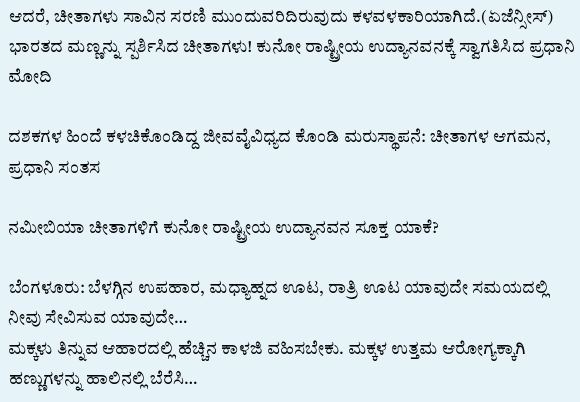ಆದರೆ, ಚೀತಾಗಳು ಸಾವಿನ ಸರಣಿ ಮುಂದುವರಿದಿರುವುದು ಕಳವಳಕಾರಿಯಾಗಿದೆ.(ಏಜೆನ್ಸೀಸ್)
ಭಾರತದ ಮಣ್ಣನ್ನು ಸ್ಪರ್ಶಿಸಿದ ಚೀತಾಗಳು! ಕುನೋ ರಾಷ್ಟ್ರೀಯ ಉದ್ಯಾನವನಕ್ಕೆ ಸ್ವಾಗತಿಸಿದ ಪ್ರಧಾನಿ ಮೋದಿ

ದಶಕಗಳ ಹಿಂದೆ ಕಳಚಿಕೊಂಡಿದ್ದ ಜೀವವೈವಿಧ್ಯದ ಕೊಂಡಿ ಮರುಸ್ಥಾಪನೆ: ಚೀತಾಗಳ ಆಗಮನ, ಪ್ರಧಾನಿ ಸಂತಸ

ನಮೀಬಿಯಾ ಚೀತಾಗಳಿಗೆ ಕುನೋ ರಾಷ್ಟ್ರೀಯ ಉದ್ಯಾನವನ ಸೂಕ್ತ ಯಾಕೆ?

ಬೆಂಗಳೂರು: ಬೆಳಗ್ಗಿನ ಉಪಹಾರ, ಮಧ್ಯಾಹ್ನದ ಊಟ, ರಾತ್ರಿ ಊಟ ಯಾವುದೇ ಸಮಯದಲ್ಲಿ ನೀವು ಸೇವಿಸುವ ಯಾವುದೇ…
ಮಕ್ಕಳು ತಿನ್ನುವ ಆಹಾರದಲ್ಲಿ ಹೆಚ್ಚಿನ ಕಾಳಜಿ ವಹಿಸಬೇಕು. ಮಕ್ಕಳ ಉತ್ತಮ ಆರೋಗ್ಯಕ್ಕಾಗಿ ಹಣ್ಣುಗಳನ್ನು ಹಾಲಿನಲ್ಲಿ ಬೆರೆಸಿ…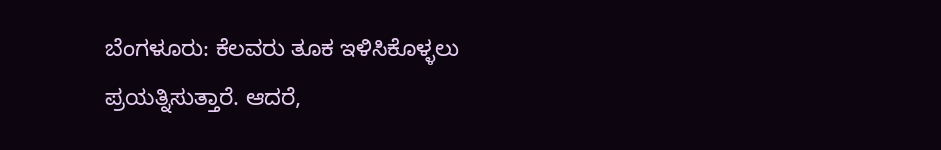ಬೆಂಗಳೂರು: ಕೆಲವರು ತೂಕ ಇಳಿಸಿಕೊಳ್ಳಲು ಪ್ರಯತ್ನಿಸುತ್ತಾರೆ. ಆದರೆ,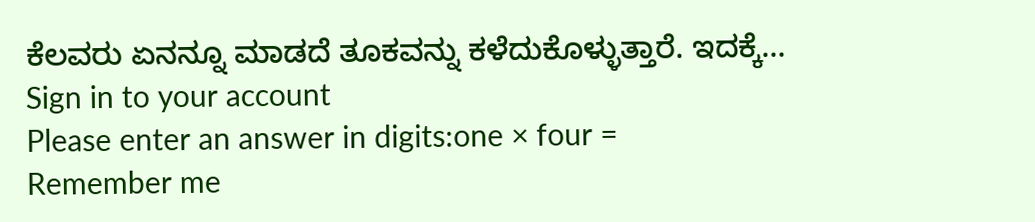ಕೆಲವರು ಏನನ್ನೂ ಮಾಡದೆ ತೂಕವನ್ನು ಕಳೆದುಕೊಳ್ಳುತ್ತಾರೆ. ಇದಕ್ಕೆ…
Sign in to your account
Please enter an answer in digits:one × four =
Remember me